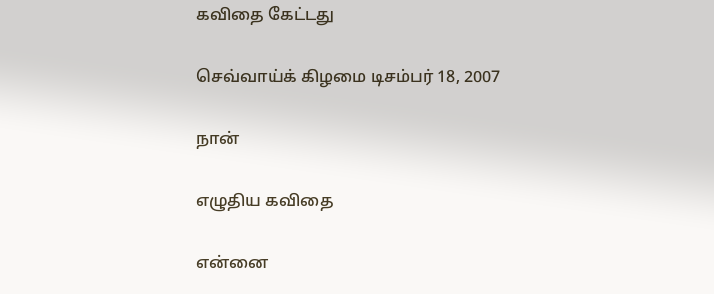கவிதை கேட்டது

செவ்வாய்க் கிழமை டிசம்பர் 18, 2007

நான்

எழுதிய கவிதை

என்னை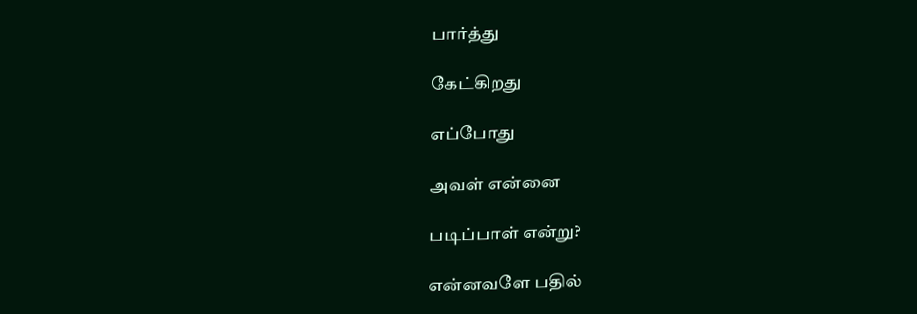பார்த்து

கேட்கிறது

எப்போது

அவள் என்னை

படிப்பாள் என்று?

என்னவளே பதில்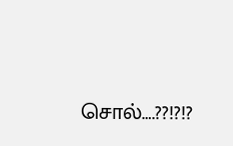சொல்….??!?!?